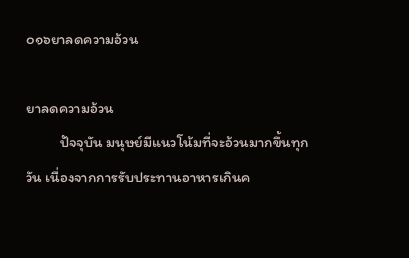๐๑๖ยาลดความอ้วน

ยาลดความอ้วน
          ปัจจุบัน มนุษย์มีแนวโน้มที่จะอ้วนมากขึ้นทุกวัน เนื่องจากการรับประทานอาหารเกินค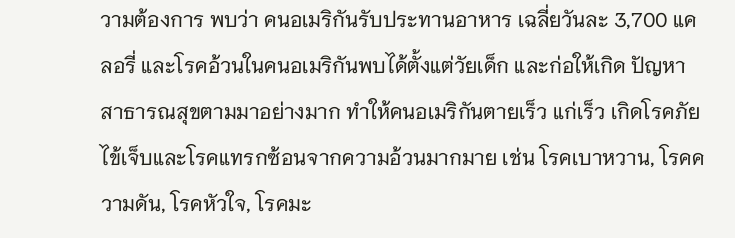วามต้องการ พบว่า คนอเมริกันรับประทานอาหาร เฉลี่ยวันละ 3,700 แคลอรี่ และโรคอ้วนในคนอเมริกันพบได้ตั้งแต่วัยเด็ก และก่อให้เกิด ปัญหาสาธารณสุขตามมาอย่างมาก ทำให้คนอเมริกันตายเร็ว แก่เร็ว เกิดโรคภัยไข้เจ็บและโรคแทรกซ้อนจากความอ้วนมากมาย เช่น โรคเบาหวาน, โรคความดัน, โรคหัวใจ, โรคมะ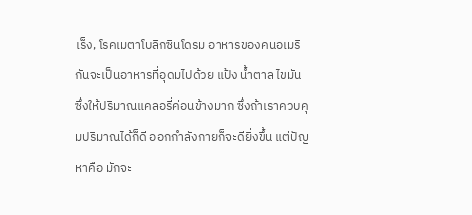เร็ง, โรคเมตาโบลิกซินโดรม อาหารของคนอเมริกันจะเป็นอาหารที่อุดมไปด้วย แป้ง น้ำตาล ไขมัน ซึ่งให้ปริมาณแคลอรี่ค่อนข้างมาก ซึ่งถ้าเราควบคุมปริมาณได้ก็ดี ออกกำลังกายก็จะดียิ่งขึ้น แต่ปัญหาคือ มักจะ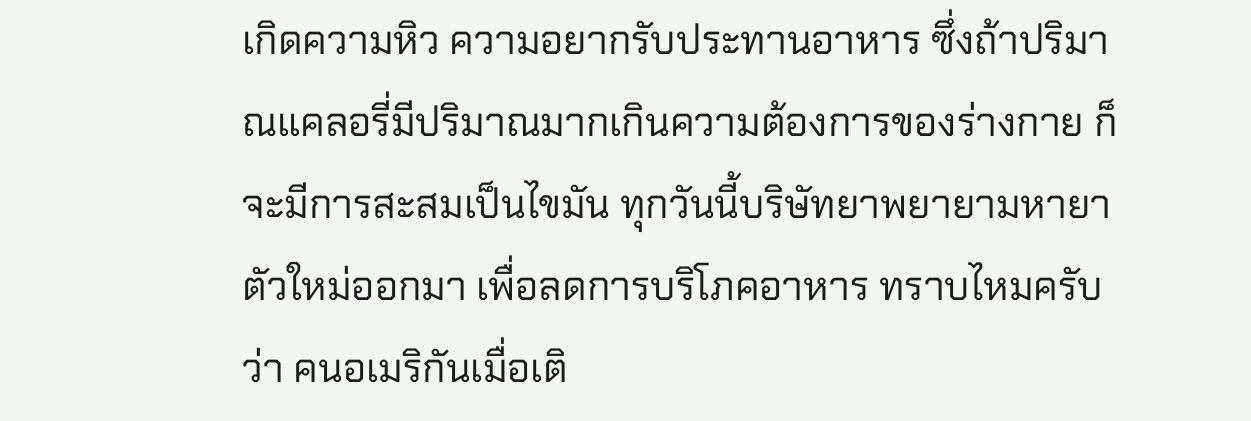เกิดความหิว ความอยากรับประทานอาหาร ซึ่งถ้าปริมาณแคลอรี่มีปริมาณมากเกินความต้องการของร่างกาย ก็จะมีการสะสมเป็นไขมัน ทุกวันนี้บริษัทยาพยายามหายาตัวใหม่ออกมา เพื่อลดการบริโภคอาหาร ทราบไหมครับว่า คนอเมริกันเมื่อเติ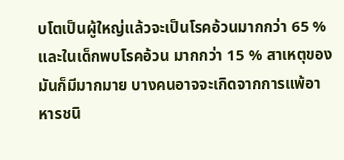บโตเป็นผู้ใหญ่แล้วจะเป็นโรคอ้วนมากกว่า 65 % และในเด็กพบโรคอ้วน มากกว่า 15 % สาเหตุของมันก็มีมากมาย บางคนอาจจะเกิดจากการแพ้อาหารชนิ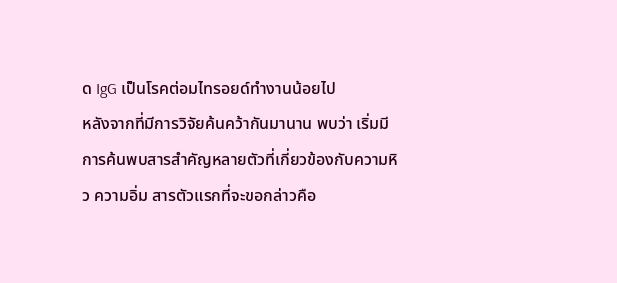ด IgG เป็นโรคต่อมไทรอยด์ทำงานน้อยไป
หลังจากที่มีการวิจัยค้นคว้ากันมานาน พบว่า เริ่มมีการค้นพบสารสำคัญหลายตัวที่เกี่ยวข้องกับความหิว ความอิ่ม สารตัวแรกที่จะขอกล่าวคือ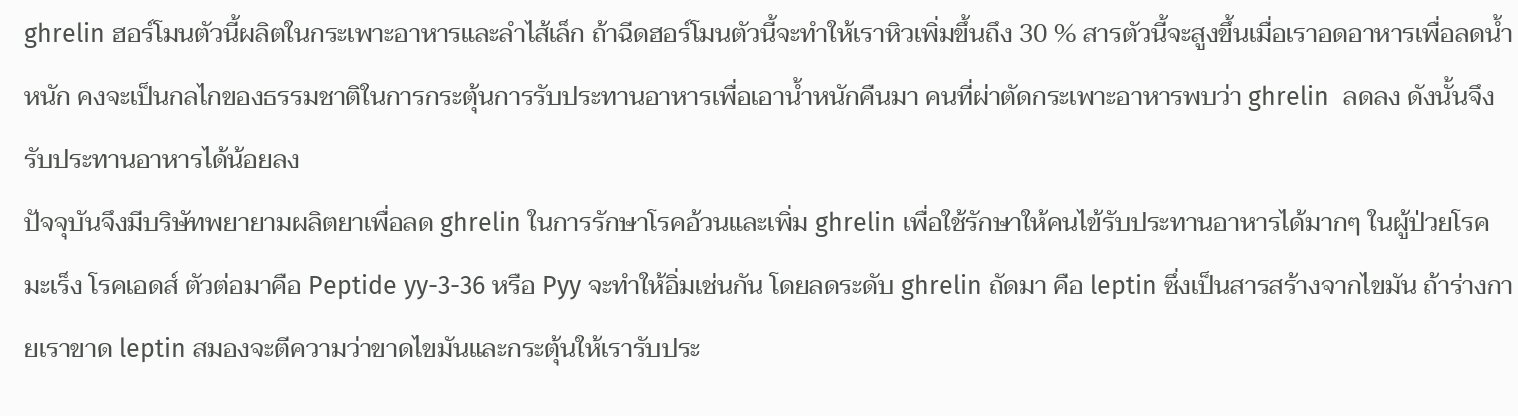ghrelin ฮอร์โมนตัวนี้ผลิตในกระเพาะอาหารและลำไส้เล็ก ถ้าฉีดฮอร์โมนตัวนี้จะทำให้เราหิวเพิ่มขึ้นถึง 30 % สารตัวนี้จะสูงขึ้นเมื่อเราอดอาหารเพื่อลดน้ำหนัก คงจะเป็นกลไกของธรรมชาติในการกระตุ้นการรับประทานอาหารเพื่อเอาน้ำหนักคืนมา คนที่ผ่าตัดกระเพาะอาหารพบว่า ghrelin  ลดลง ดังนั้นจึงรับประทานอาหารได้น้อยลง
ปัจจุบันจึงมีบริษัทพยายามผลิตยาเพื่อลด ghrelin ในการรักษาโรคอ้วนและเพิ่ม ghrelin เพื่อใช้รักษาให้คนไข้รับประทานอาหารได้มากๆ ในผู้ป่วยโรคมะเร็ง โรคเอดส์ ตัวต่อมาคือ Peptide yy-3-36 หรือ Pyy จะทำให้อิ่มเช่นกัน โดยลดระดับ ghrelin ถัดมา คือ leptin ซึ่งเป็นสารสร้างจากไขมัน ถ้าร่างกายเราขาด leptin สมองจะตีความว่าขาดไขมันและกระตุ้นให้เรารับประ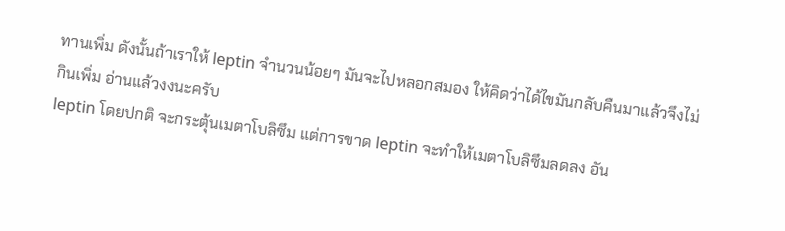ทานเพิ่ม ดังนั้นถ้าเราให้ leptin จำนวนน้อยๆ มันจะไปหลอกสมอง ให้คิดว่าได้ไขมันกลับคืนมาแล้วจึงไม่กินเพิ่ม อ่านแล้วงงนะครับ
leptin โดยปกติ จะกระตุ้นเมตาโบลิซึม แต่การขาด leptin จะทำให้เมตาโบลิซึมลดลง อัน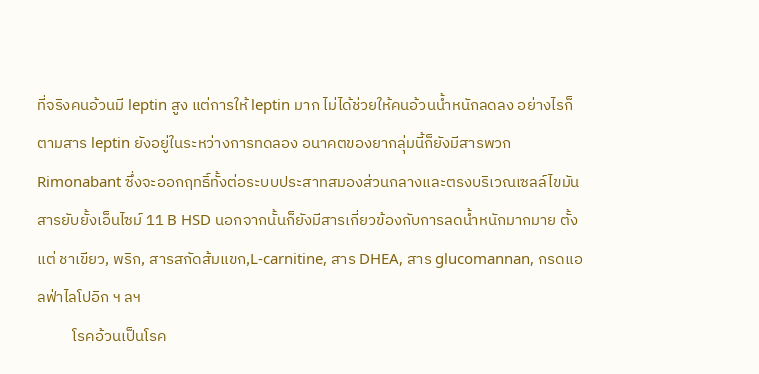ที่จริงคนอ้วนมี leptin สูง แต่การให้ leptin มาก ไม่ได้ช่วยให้คนอ้วนน้ำหนักลดลง อย่างไรก็ตามสาร leptin ยังอยู่ในระหว่างการทดลอง อนาคตของยากลุ่มนี้ก็ยังมีสารพวก Rimonabant ซึ่งจะออกฤทธิ์ทั้งต่อระบบประสาทสมองส่วนกลางและตรงบริเวณเซลล์ไขมัน สารยับยั้งเอ็นไซม์ 11 B HSD นอกจากนั้นก็ยังมีสารเกี่ยวข้องกับการลดน้ำหนักมากมาย ตั้งแต่ ชาเขียว, พริก, สารสกัดส้มแขก,L-carnitine, สาร DHEA, สาร glucomannan, กรดแอลฟ่าไลโปอิก ฯ ลฯ
          โรคอ้วนเป็นโรค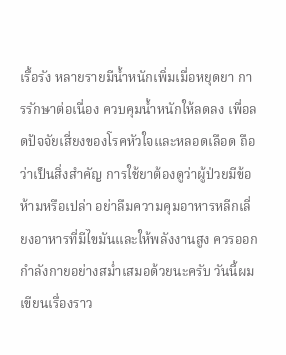เรื้อรัง หลายรายมีน้ำหนักเพิ่มเมื่อหยุดยา การรักษาต่อเนื่อง ควบคุมน้ำหนักให้ลดลง เพื่อลดปัจจัยเสี่ยงของโรคหัวใจและหลอดเลือด ถือว่าเป็นสิ่งสำคัญ การใช้ยาต้องดูว่าผู้ป่วยมีข้อห้ามหรือเปล่า อย่าลืมความคุมอาหารหลีกเลี่ยงอาหารที่มีไขมันและให้พลังงานสูง ควรออกกำลังกายอย่างสม่ำเสมอด้วยนะครับ วันนี้ผมเขียนเรื่องราว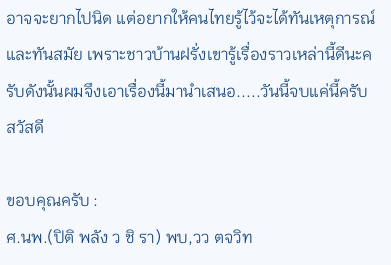อาจจะยากไปนิด แต่อยากให้คนไทยรู้ไว้จะได้ทันเหตุการณ์และทันสมัย เพราะชาวบ้านฝรั่งเขารู้เรื่องราวเหล่านี้ดีนะครับดังนั้นผมจึงเอาเรื่องนี้มานำเสนอ.....วันนี้จบแค่นี้ครับ สวัสดี

ขอบคุณครับ :
ศ.นพ.(ปิติ พลัง ว ชิ รา) พบ,วว ตจวิท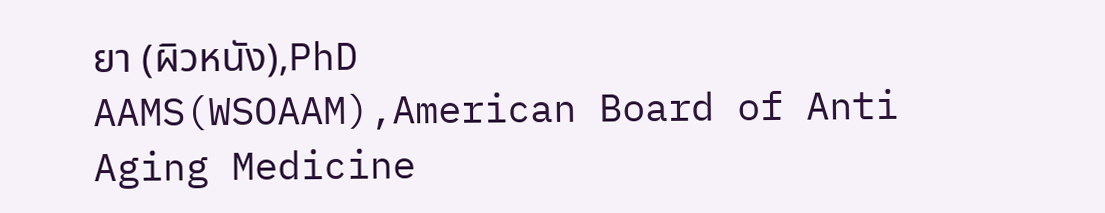ยา (ผิวหนัง),PhD
AAMS(WSOAAM),American Board of Anti Aging Medicine